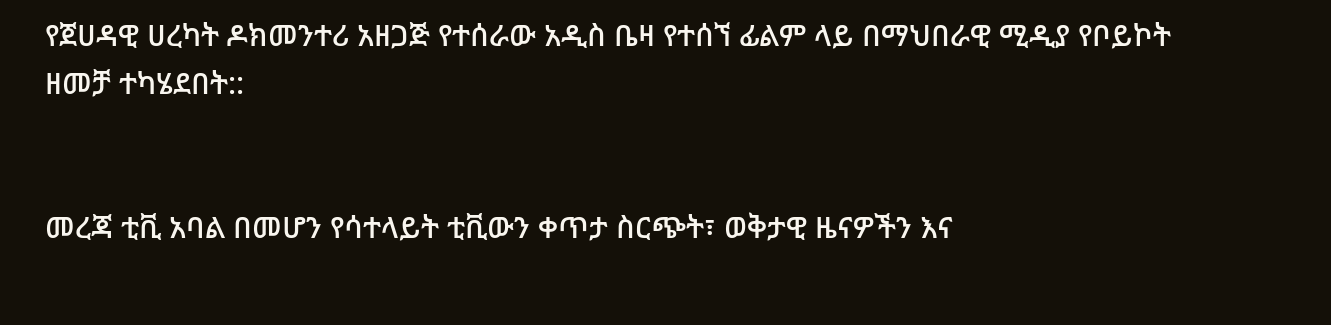የጀሀዳዊ ሀረካት ዶክመንተሪ አዘጋጅ የተሰራው አዲስ ቤዛ የተሰኘ ፊልም ላይ በማህበራዊ ሚዲያ የቦይኮት ዘመቻ ተካሄደበት::


መረጃ ቲቪ አባል በመሆን የሳተላይት ቲቪውን ቀጥታ ስርጭት፣ ወቅታዊ ዜናዎችን እና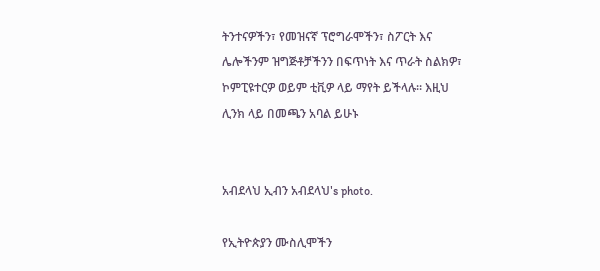ትንተናዎችን፣ የመዝናኛ ፕሮግራሞችን፣ ስፖርት እና ሌሎችንም ዝግጅቶቻችንን በፍጥነት እና ጥራት ስልክዎ፣ ኮምፒዩተርዎ ወይም ቲቪዎ ላይ ማየት ይችላሉ። እዚህ ሊንክ ላይ በመጫን አባል ይሁኑ


አብደላህ ኢብን አብደላህ's photo.

የኢትዮጵያን ሙስሊሞችን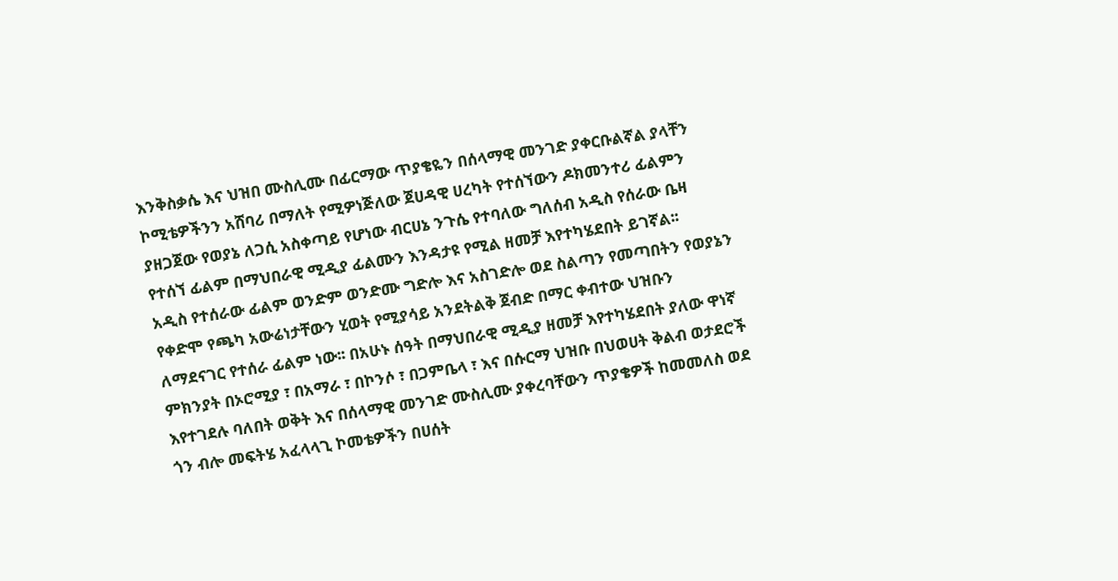እንቅስቃሴ እና ህዝበ ሙስሊሙ በፊርማው ጥያቄዬን በሰላማዊ መንገድ ያቀርቡልኛል ያላቸን ኮሚቴዎችንን አሸባሪ በማለት የሚዎነጅለው ጀሀዳዊ ሀረካት የተሰኘውን ዶክመንተሪ ፊልምን ያዘጋጀው የወያኔ ለጋሲ አስቀጣይ የሆነው ብርሀኔ ንጉሴ የተባለው ግለሰብ አዲስ የሰራው ቤዛ የተሰኘ ፊልም በማህበራዊ ሚዲያ ፊልሙን እንዳታዩ የሚል ዘመቻ እየተካሄደበት ይገኛል፡፡
አዲስ የተሰራው ፊልም ወንድም ወንድሙ ግድሎ እና አስገድሎ ወደ ስልጣን የመጣበትን የወያኔን የቀድሞ የጫካ አውሬነታቸውን ሂወት የሚያሳይ አንደትልቅ ጀብድ በማር ቀብተው ህዝቡን ለማደናገር የተሰራ ፊልም ነው፡፡ በአሁኑ ሰዓት በማህበራዊ ሚዲያ ዘመቻ እየተካሄደበት ያለው ዋነኛ ምክንያት በኦሮሚያ ፣ በአማራ ፣ በኮንሶ ፣ በጋምቤላ ፣ እና በሱርማ ህዝቡ በህወሀት ቅልብ ወታደሮች እየተገደሉ ባለበት ወቅት እና በሰላማዊ መንገድ ሙስሊሙ ያቀረባቸውን ጥያቄዎች ከመመለስ ወደ ጎን ብሎ መፍትሄ አፈላላጊ ኮመቴዎችን በሀሰት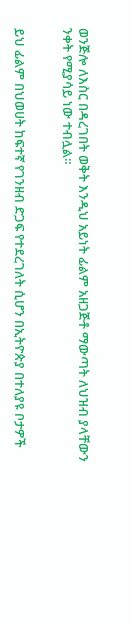ወንጅሎ ለእስር በዳረገበት ወቅት እንዲህ አይነት ፊልም አዘጋጅቶ ማውጣት ለህዝብ ያላቸውን ንቀት የሚያሳይ ነው ተብሏል።


ይህ ፊልም በህወሀት ከፍተኛ የገንዘብ ድጋፍ የተደረገለት ሲሆን በኢትዮጵያ በተለያዩ ቦታዎች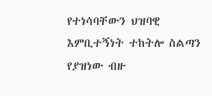የተነሳባቸውን ህዝባዊ እምቢተኝነት ተከትሎ ስልጣን የያዝነው ብዙ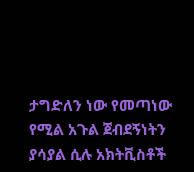ታግድለን ነው የመጣነው የሚል አጉል ጀብደኝነትን ያሳያል ሲሉ አክትቪስቶች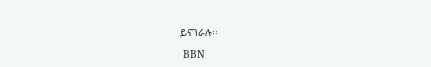ይናገራሉ፡፡

 BBN